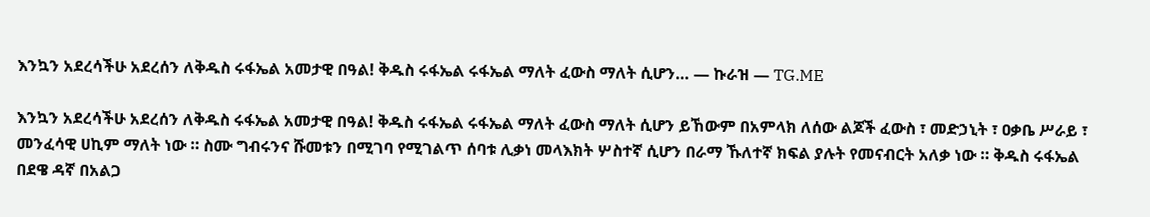እንኳን አደረሳችሁ አደረሰን ለቅዱስ ሩፋኤል አመታዊ በዓል! ቅዱስ ሩፋኤል ሩፋኤል ማለት ፈውስ ማለት ሲሆን… — ኩራዝ — TG.ME

እንኳን አደረሳችሁ አደረሰን ለቅዱስ ሩፋኤል አመታዊ በዓል! ቅዱስ ሩፋኤል ሩፋኤል ማለት ፈውስ ማለት ሲሆን ይኸውም በአምላክ ለሰው ልጆች ፈውስ ፣ መድኃኒት ፣ ዐቃቤ ሥራይ ፣ መንፈሳዊ ሀኪም ማለት ነው ። ስሙ ግብሩንና ሹመቱን በሚገባ የሚገልጥ ሰባቱ ሊቃነ መላእክት ሦስተኛ ሲሆን በራማ ኹለተኛ ክፍል ያሉት የመናብርት አለቃ ነው ። ቅዱስ ሩፋኤል በደዌ ዳኛ በአልጋ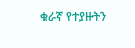ቁራኛ የተያዙትን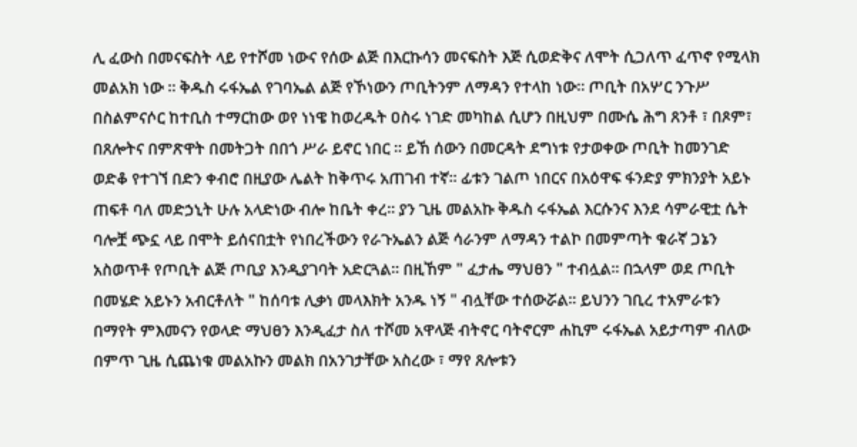ሊ ፈውስ በመናፍስት ላይ የተሾመ ነውና የሰው ልጅ በእርኩሳን መናፍስት እጅ ሲወድቅና ለሞት ሲጋለጥ ፈጥኖ የሚላክ መልአክ ነው ። ቅዱስ ሩፋኤል የገባኤል ልጅ የኾነውን ጦቢትንም ለማዳን የተላከ ነው። ጦቢት በአሦር ንጉሥ በስልምናሶር ከተቢስ ተማርከው ወየ ነነዌ ከወረዱት ዐስሩ ነገድ መካከል ሲሆን በዚህም በሙሴ ሕግ ጸንቶ ፣ በጾም፣ በጸሎትና በምጽዋት በመትጋት በበጎ ሥራ ይኖር ነበር ። ይኸ ሰውን በመርዳት ደግነቱ የታወቀው ጦቢት ከመንገድ ወድቆ የተገኘ በድን ቀብሮ በዚያው ሌልት ከቅጥሩ አጠገብ ተኛ። ፊቱን ገልጦ ነበርና በአዕዋፍ ፋንድያ ምክንያት አይኑ ጠፍቶ ባለ መድኃኒት ሁሉ አላድነው ብሎ ከቤት ቀረ። ያን ጊዜ መልአኩ ቅዱስ ሩፋኤል እርሱንና እንደ ሳምራዊቷ ሴት ባሎቿ ጭኗ ላይ በሞት ይሰናበቷት የነበረችውን የራጉኤልን ልጅ ሳራንም ለማዳን ተልኮ በመምጣት ቁራኛ ጋኔን አስወጥቶ የጦቢት ልጅ ጦቢያ እንዲያገባት አድርጓል። በዚኸም " ፈታሔ ማህፀን " ተብሏል። በኋላም ወደ ጦቢት በመሄድ አይኑን አብርቶለት " ከሰባቱ ሊቃነ መላእክት አንዱ ነኝ " ብሏቸው ተሰውሯል። ይህንን ገቢረ ተአምራቱን በማየት ምእመናን የወላድ ማህፀን እንዲፈታ ስለ ተሾመ አዋላጅ ብትኖር ባትኖርም ሐኪም ሩፋኤል አይታጣም ብለው በምጥ ጊዜ ሲጨነቁ መልአኩን መልክ በአንገታቸው አስረው ፣ ማየ ጸሎቱን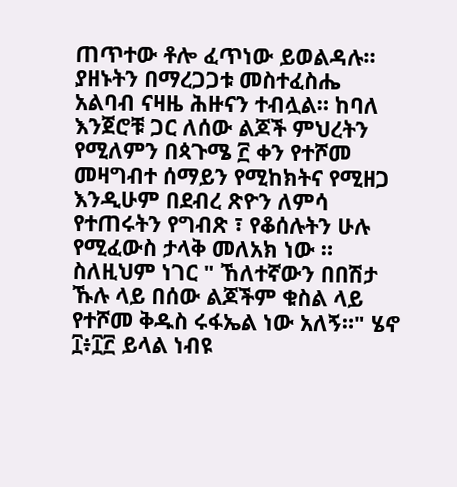ጠጥተው ቶሎ ፈጥነው ይወልዳሉ። ያዘኑትን በማረጋጋቱ መስተፈስሔ አልባብ ናዛዜ ሕዙናን ተብሏል። ከባለ እንጀሮቹ ጋር ለሰው ልጆች ምህረትን የሚለምን በጳጉሜ ፫ ቀን የተሾመ መዛግብተ ሰማይን የሚከክትና የሚዘጋ እንዲሁም በደብረ ጽዮን ለምሳ የተጠሩትን የግብጽ ፣ የቆሰሉትን ሁሉ የሚፈውስ ታላቅ መለአክ ነው ። ስለዚህም ነገር " ኸለተኛውን በበሽታ ኹሉ ላይ በሰው ልጆችም ቁስል ላይ የተሾመ ቅዱስ ሩፋኤል ነው አለኝ።" ሄኖ ፲፥፲፫ ይላል ነብዩ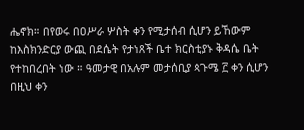ሔኖክ። በየወሩ በዐሥራ ሦስት ቀን የሚታሰብ ሲሆን ይኸውም ከእስክንድርያ ውጪ በደሴት የታነጸች ቤተ ክርስቲያኑ ቅዳሴ ቤት የተከበረበት ነው ። ዓመታዊ በአሉም መታሰቢያ ጳጉሜ ፫ ቀን ሲሆን በዚህ ቀን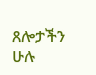ጸሎታችን ሁሉ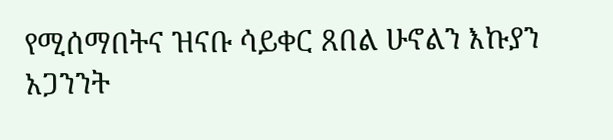የሚሰማበትና ዝናቡ ሳይቀር ጸበል ሁኖልን እኩያን አጋንንት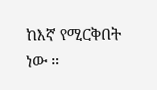ከእኛ የሚርቅበት ነው ።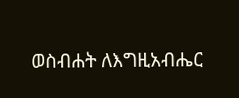ወስብሐት ለእግዚአብሔር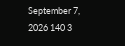September 7, 2026 140 3